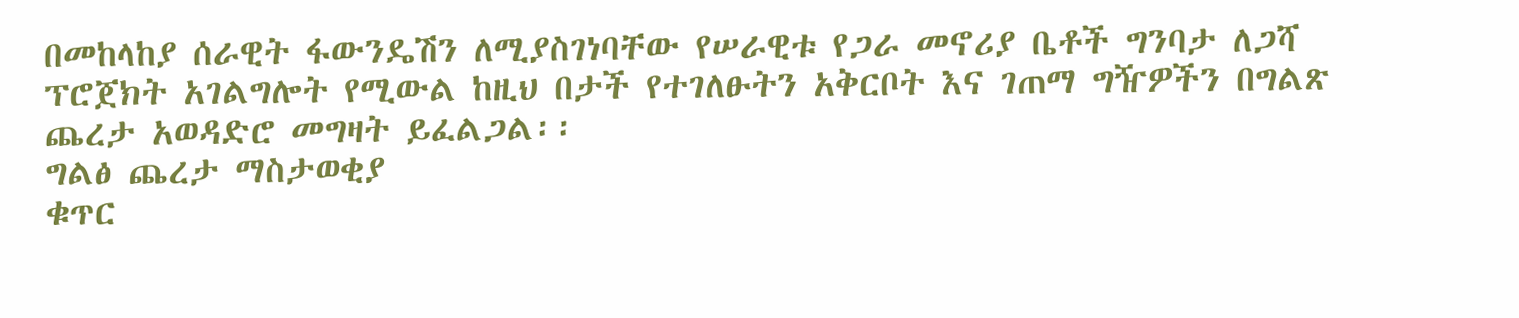በመከላከያ ሰራዊት ፋውንዴሽን ለሚያስገነባቸው የሠራዊቱ የጋራ መኖሪያ ቤቶች ግንባታ ለጋሻ ፕሮጀክት አገልግሎት የሚውል ከዚህ በታች የተገለፁትን አቅርቦት እና ገጠማ ግዥዎችን በግልጽ ጨረታ አወዳድሮ መግዛት ይፈልጋል፡፡
ግልፅ ጨረታ ማስታወቂያ
ቁጥር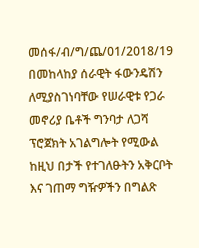መሰፋ/ብ/ግ/ጨ/01/2018/19
በመከላከያ ሰራዊት ፋውንዴሽን ለሚያስገነባቸው የሠራዊቱ የጋራ መኖሪያ ቤቶች ግንባታ ለጋሻ ፕሮጀክት አገልግሎት የሚውል ከዚህ በታች የተገለፁትን አቅርቦት እና ገጠማ ግዥዎችን በግልጽ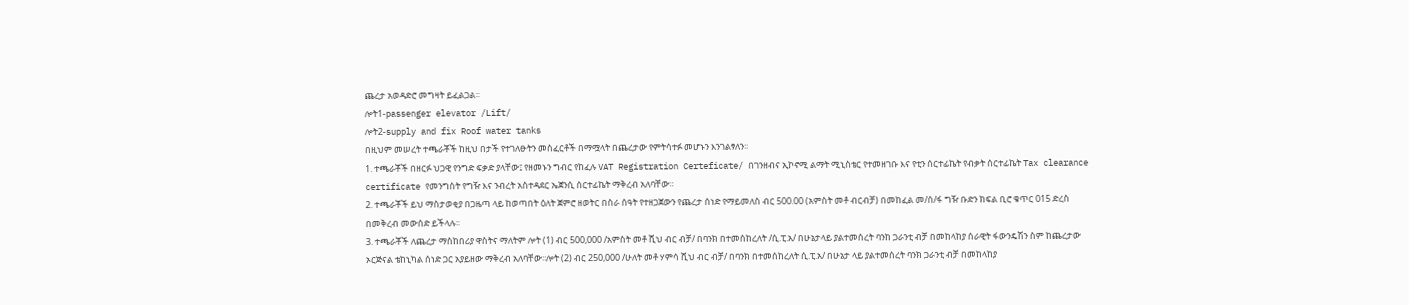ጨረታ አወዳድሮ መግዛት ይፈልጋል፡፡
ሎት1-passenger elevator /Lift/
ሎት2-supply and fix Roof water tanks
በዚህም መሠረት ተጫራቾች ከዚህ በታች የተገለፁትን መስፈርቶች በማሟላት በጨረታው የምትሳተፉ መሆኑን እንገልፃለን፡፡
1. ተጫራቾች በዘርፉ ህጋዊ የንግድ ፍቃድ ያላቸው፤ የዘመኑን ግብር የከፈሉ VAT Registration Certeficate/ በገንዘብና ኢኮኖሚ ልማት ሚኒስቴር የተመዘገቡ እና የቲን ሰርተፊኬት የብቃት ሰርተፊኬት Tax clearance certificate የመንግስት የግዥ እና ንብረት አስተዳደር ኤጀንሲ ሰርተፊኬት ማቅረብ አለባቸው።
2. ተጫራቾች ይህ ማስታወቂያ በጋዜጣ ላይ ከወጣበት ዕለት ጀምሮ ዘወትር በስራ ሰዓት የተዘጋጀውን የጨረታ ሰነድ የማይመለስ ብር 500.00 (አምስት መቶ ብርብቻ) በመከፈል መ/ሰ/ፋ ግዥ ቡድን ክፍል ቢሮ ቁጥር 015 ድረስ በመቅረብ መውሰድ ይችላሉ፡፡
3. ተጫራቾች ለጨረታ ማስከበሪያ ዋስትና ማለትም ሎት (1) ብር 500,000 /አምስት መቶ ሺህ ብር ብቻ/ በባንክ በተመሰከረለት /ሲ.ፒ.አ/ በሁኔታላይ ያልተመሰረት ባንከ ጋራንቲ ብቻ በመከላከያ ሰራዊት ፋውንዴሽን ስም ከጨረታው ኦርጅናል ቴከኒካል ሰነድ ጋር አያይዘው ማቅረብ አለባቸው፡፡ሎት (2) ብር 250,000 /ሁለት መቶ ሃምሳ ሺህ ብር ብቻ/ በባንክ በተመሰከረለት ሲ.ፒ.አ/ በሁኔታ ላይ ያልተመሰረት ባንክ ጋራንቲ ብቻ በመከላከያ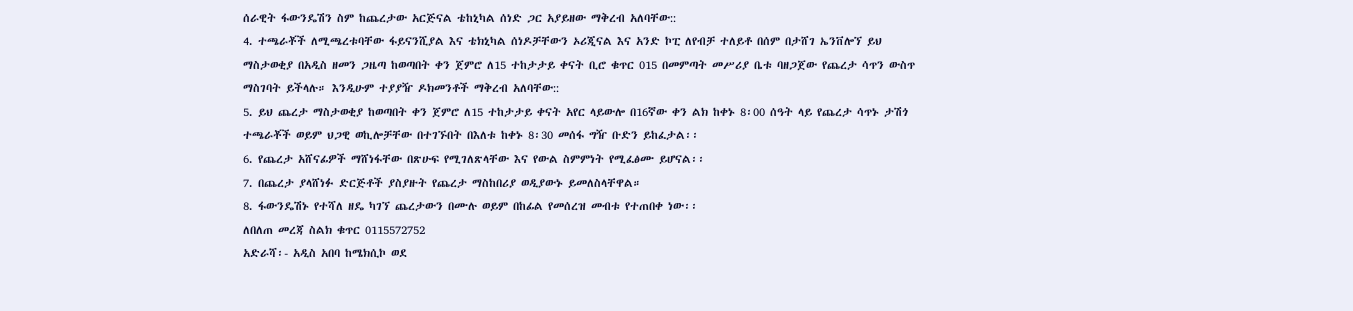ሰራዊት ፋውንዴሽን ስም ከጨረታው አርጅናል ቴከኒካል ሰነድ ጋር አያይዘው ማቅረብ አለባቸው::
4. ተጫራቾች ለሚጫረቱባቸው ፋይናንሺያል እና ቴክኒካል ሰነዶቻቸውን ኦሪጂናል እና አንድ ኮፒ ለየብቻ ተለይቶ በሰም በታሸገ ኤንቨሎኘ ይህ ማስታወቂያ በአዲስ ዘመን ጋዜጣ ከወጣበት ቀን ጀምሮ ለ15 ተከታታይ ቀናት ቢሮ ቁጥር 015 በመምጣት መሥሪያ ቤቱ ባዘጋጀው የጨረታ ሳጥን ውስጥ ማስገባት ይችላሉ። እንዲሁም ተያያዥ ዶክመንቶች ማቅረብ አለባቸው::
5. ይህ ጨረታ ማስታወቂያ ከወጣበት ቀን ጀምሮ ለ15 ተከታታይ ቀናት አየር ላይውሎ በ16ኛው ቀን ልክ ከቀኑ 8፡00 ሰዓት ላይ የጨረታ ሳጥኑ ታሽጎ ተጫራቾች ወይም ህጋዊ ወኪሎቻቸው በተገኙበት በእለቱ ከቀኑ 8፡30 መሰፋ ግዥ ቡድን ይከፈታል፡፡
6. የጨረታ አሸናፊዎች ማሸነፋቸው በጽሁፍ የሚገለጽላቸው እና የውል ስምምነት የሚፈፅሙ ይሆናል፡፡
7. በጨረታ ያላሸነፉ ድርጅቶች ያስያዙት የጨረታ ማስከበሪያ ወዲያውኑ ይመለስላቸዋል።
8. ፋውንዴሽኑ የተሻለ ዘዴ ካገኘ ጨረታውን በሙሉ ወይም በከፊል የመሰረዝ መብቱ የተጠበቀ ነው፡፡
ለበለጠ መረጃ ስልክ ቁጥር 0115572752
አድራሻ፡- አዲስ አበባ ከሜክሲኮ ወደ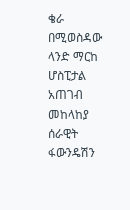ቄራ በሚወስዳው ላንድ ማርከ ሆስፒታል አጠገብ
መከላከያ ሰራዊት ፋውንዴሽን